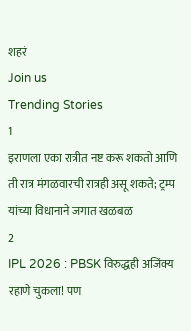शहरं
Join us
Trending Stories
1
इराणला एका रात्रीत नष्ट करू शकतो आणि ती रात्र मंगळवारची रात्रही असू शकते; ट्रम्प यांच्या विधानाने जगात खळबळ
2
IPL 2026 : PBSK विरुद्धही अजिंक्य रहाणे चुकला! पण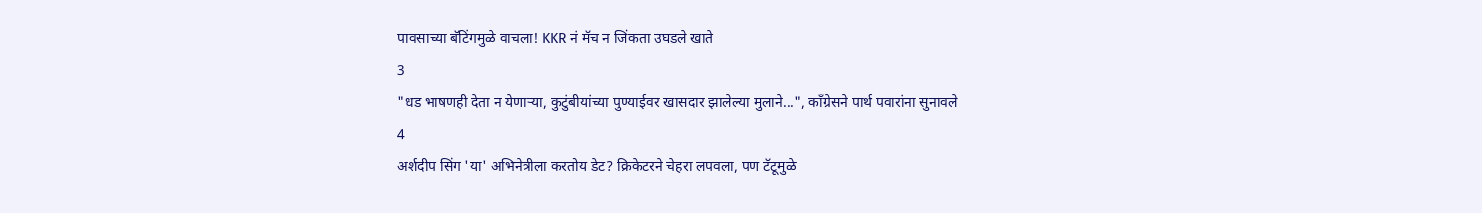पावसाच्या बॅटिंगमुळे वाचला! KKR नं मॅच न जिंकता उघडले खाते
3
"धड भाषणही देता न येणाऱ्या, कुटुंबीयांच्या पुण्याईवर खासदार झालेल्या मुलाने...", काँग्रेसने पार्थ पवारांना सुनावले
4
अर्शदीप सिंग 'या' अभिनेत्रीला करतोय डेट? क्रिकेटरने चेहरा लपवला, पण टॅटूमुळे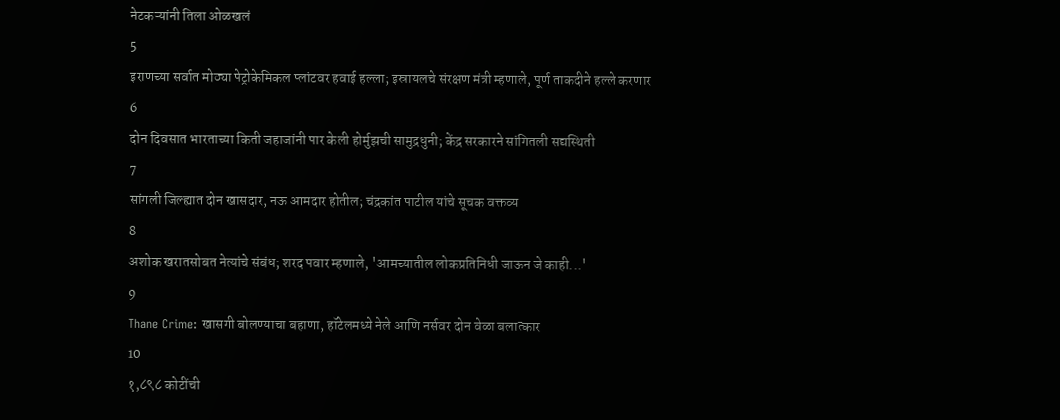नेटकऱ्यांनी तिला ओळखलं
5
इराणच्या सर्वात मोठ्या पेट्रोकेमिकल प्लांटवर हवाई हल्ला; इस्रायलचे संरक्षण मंत्री म्हणाले, पूर्ण ताकदीने हल्ले करणार
6
दोन दिवसात भारताच्या किती जहाजांनी पार केली होर्मुझची सामुद्रधुनी; केंद्र सरकारने सांगितली सद्यस्थिती
7
सांगली जिल्ह्यात दोन खासदार, नऊ आमदार होतील; चंद्रकांत पाटील यांचे सूचक वक्तव्य
8
अशोक खरातसोबत नेत्यांचे संबंध; शरद पवार म्हणाले, 'आमच्यातील लोकप्रतिनिधी जाऊन जे काही...'
9
Thane Crime: खासगी बोलण्याचा बहाणा, हॉटेलमध्ये नेले आणि नर्सवर दोन वेळा बलात्कार
10
१,८९८ कोटींची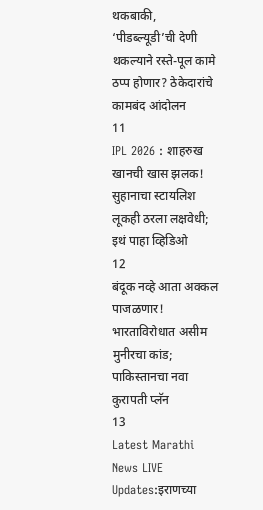थकबाकी, ‘पीडब्ल्यूडी’ची देणी थकल्याने रस्ते-पूल कामे ठप्प होणार? ठेकेदारांचे कामबंद आंदोलन
11
IPL 2026 : शाहरुख खानची खास झलक! सुहानाचा स्टायलिश लूकही ठरला लक्षवेधी; इथं पाहा व्हिडिओ
12
बंदूक नव्हे आता अक्कल पाजळणार! भारताविरोधात असीम मुनीरचा कांड; पाकिस्तानचा नवा कुरापती प्लॅन
13
Latest Marathi News LIVE Updates:इराणच्या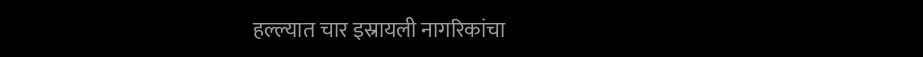हल्ल्यात चार इस्रायली नागरिकांचा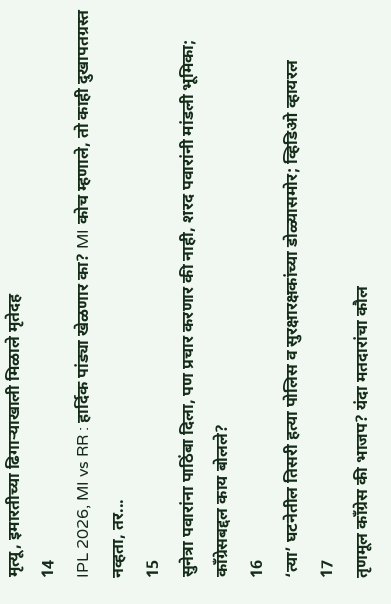मृत्यू, इमारतीच्या ढिगाऱ्याखाली मिळाले मृतेदह
14
IPL 2026, MI vs RR : हार्दिक पांड्या खेळणार का? MI कोच म्हणाले, तो काही दुखापतग्रस्त नव्हता, तर...
15
सुनेत्रा पवारांना पाठिंबा दिला, पण प्रचार करणार की नाही, शरद पवारांनी मांडली भूमिका; काँग्रेसबद्दल काय बोलले?
16
‘त्या’ घटनेतील तिसरी हत्या पोलिस व सुरक्षारक्षकांच्या डोळ्यासमोर; व्हिडिओ व्हायरल
17
तृणमूल काँग्रेस की भाजप? यंदा मतदारांचा कौल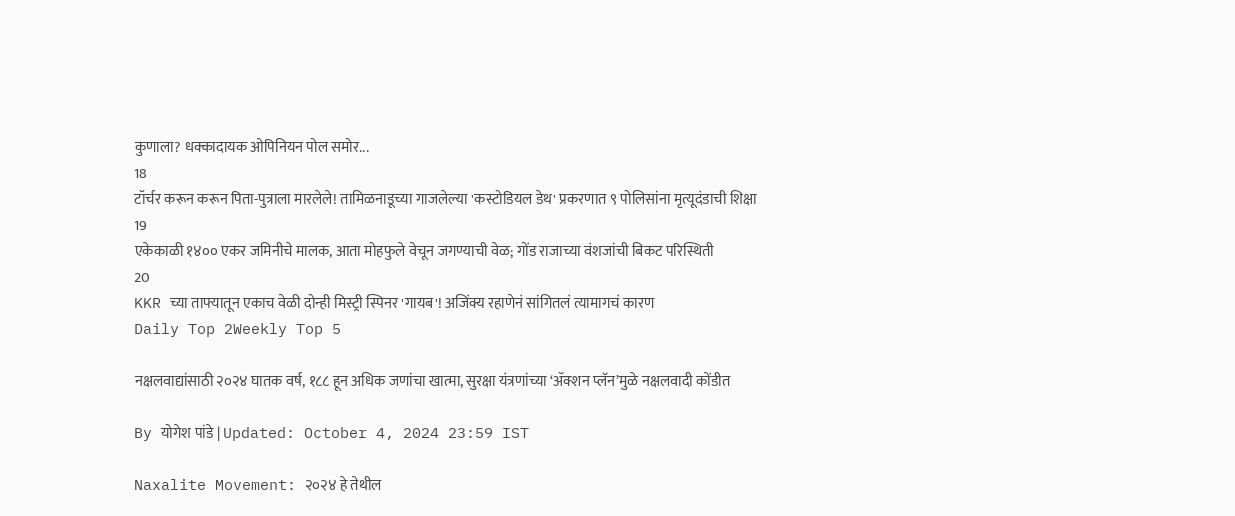कुणाला? धक्कादायक ओपिनियन पोल समोर...
18
टॉर्चर करून करून पिता-पुत्राला मारलेले! तामिळनाडूच्या गाजलेल्या 'कस्टोडियल डेथ' प्रकरणात ९ पोलिसांना मृत्यूदंडाची शिक्षा
19
एकेकाळी १४०० एकर जमिनीचे मालक, आता मोहफुले वेचून जगण्याची वेळ; गोंड राजाच्या वंशजांची बिकट परिस्थिती
20
KKR च्या ताफ्यातून एकाच वेळी दोन्ही मिस्ट्री स्पिनर 'गायब'! अजिंक्य रहाणेनं सांगितलं त्यामागचं कारण
Daily Top 2Weekly Top 5

नक्षलवाद्यांसाठी २०२४ घातक वर्ष, १८८ हून अधिक जणांचा खात्मा, सुरक्षा यंत्रणांच्या ‘ॲक्शन प्लॅन’मुळे नक्षलवादी कोंडीत

By योगेश पांडे | Updated: October 4, 2024 23:59 IST

Naxalite Movement: २०२४ हे तेथील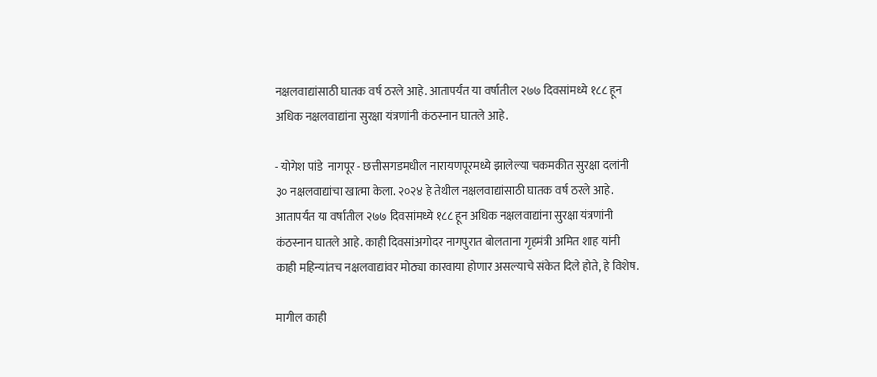नक्षलवाद्यांसाठी घातक वर्ष ठरले आहे. आतापर्यंत या वर्षातील २७७ दिवसांमध्ये १८८ हून अधिक नक्षलवाद्यांना सुरक्षा यंत्रणांनी कंठस्नान घातले आहे.

- योगेश पांडे  नागपूर - छत्तीसगडमधील नारायणपूरमध्ये झालेल्या चकमकीत सुरक्षा दलांनी ३० नक्षलवाद्यांचा खात्मा केला. २०२४ हे तेथील नक्षलवाद्यांसाठी घातक वर्ष ठरले आहे. आतापर्यंत या वर्षातील २७७ दिवसांमध्ये १८८ हून अधिक नक्षलवाद्यांना सुरक्षा यंत्रणांनी कंठस्नान घातले आहे. काही दिवसांअगोदर नागपुरात बोलताना गृहमंत्री अमित शाह यांनी काही महिन्यांतच नक्षलवाद्यांवर मोठ्या कारवाया होणार असल्याचे संकेत दिले होते, हे विशेष.

मागील काही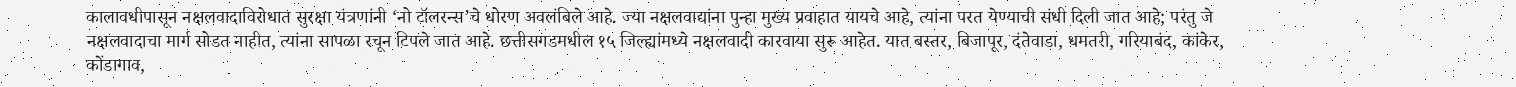कालावधीपासून नक्षलवादाविरोधात सुरक्षा यंत्रणांनी ‘नो टॉलरन्स’चे धोरण अवलंबिले आहे. ज्या नक्षलवाद्यांना पुन्हा मुख्य प्रवाहात यायचे आहे, त्यांना परत येण्याची संधी दिली जात आहे; परंतु जे नक्षलवादाचा मार्ग सोडत नाहीत, त्यांना सापळा रचून टिपले जात आहे. छत्तीसगडमधील १५ जिल्ह्यांमध्ये नक्षलवादी कारवाया सुरू आहेत. यात बस्तर, बिजापूर, दंतेवाडा, धमतरी, गरियाबंद, कांकेर, कोंडागाव,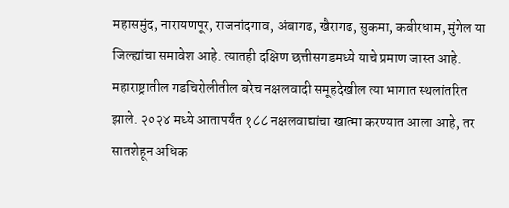महासमुंद, नारायणपूर, राजनांदगाव, अंबागढ, खैरागढ, सुकमा, कबीरधाम, मुंगेल या जिल्ह्यांचा समावेश आहे. त्यातही दक्षिण छत्तीसगडमध्ये याचे प्रमाण जास्त आहे. महाराष्ट्रातील गडचिरोलीतील बरेच नक्षलवादी समूहदेखील त्या भागात स्थलांतरित झाले. २०२४ मध्ये आतापर्यंत १८८ नक्षलवाद्यांचा खात्मा करण्यात आला आहे, तर सातशेहून अधिक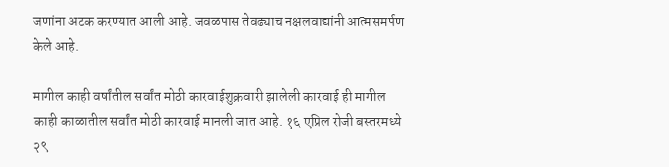जणांना अटक करण्यात आली आहे. जवळपास तेवढ्याच नक्षलवाद्यांनी आत्मसमर्पण केले आहे.

मागील काही वर्षांतील सर्वांत मोठी कारवाईशुक्रवारी झालेली कारवाई ही मागील काही काळातील सर्वांत मोठी कारवाई मानली जात आहे. १६ एप्रिल रोजी बस्तरमध्ये २९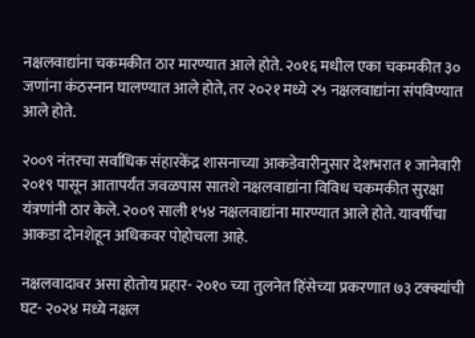नक्षलवाद्यांना चकमकीत ठार मारण्यात आले होते. २०१६ मधील एका चकमकीत ३० जणांना कंठस्नान घालण्यात आले होते, तर २०२१ मध्ये २५ नक्षलवाद्यांना संपविण्यात आले होते.

२००९ नंतरचा सर्वाधिक संहारकेंद्र शासनाच्या आकडेवारीनुसार देशभरात १ जानेवारी २०१९ पासून आतापर्यंत जवळपास सातशे नक्षलवाद्यांना विविध चकमकीत सुरक्षा यंत्रणांनी ठार केले. २००९ साली १५४ नक्षलवाद्यांना मारण्यात आले होते. यावर्षीचा आकडा दोनशेहून अधिकवर पोहोचला आहे.

नक्षलवादावर असा होतोय प्रहार- २०१० च्या तुलनेत हिंसेच्या प्रकरणात ७३ टक्क्यांची घट- २०२४ मध्ये नक्षल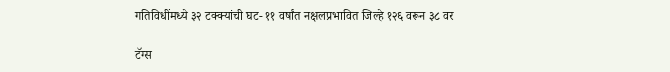गतिविधींमध्ये ३२ टक्क्यांची घट- ११ वर्षांत नक्षलप्रभावित जिल्हे १२६ वरून ३८ वर

टॅग्स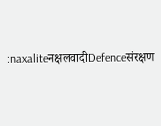:naxaliteनक्षलवादीDefenceसंरक्षण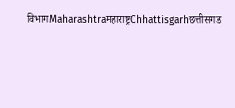विभागMaharashtraमहाराष्ट्रChhattisgarhछत्तीसगड